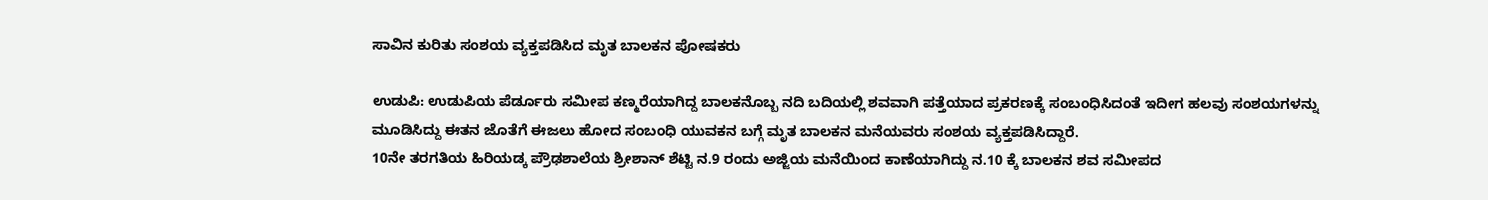ಸಾವಿನ ಕುರಿತು ಸಂಶಯ ವ್ಯಕ್ತಪಡಿಸಿದ ಮೃತ ಬಾಲಕನ ಪೋಷಕರು

ಉಡುಪಿ: ಉಡುಪಿಯ ಪೆರ್ಡೂರು ಸಮೀಪ ಕಣ್ಮರೆಯಾಗಿದ್ದ ಬಾಲಕನೊಬ್ಬ ನದಿ ಬದಿಯಲ್ಲಿ ಶವವಾಗಿ ಪತ್ತೆಯಾದ ಪ್ರಕರಣಕ್ಕೆ ಸಂಬಂಧಿಸಿದಂತೆ ಇದೀಗ ಹಲವು ಸಂಶಯಗಳನ್ನು ಮೂಡಿಸಿದ್ದು ಈತನ ಜೊತೆಗೆ ಈಜಲು ಹೋದ ಸಂಬಂಧಿ ಯುವಕನ ಬಗ್ಗೆ ಮೃತ ಬಾಲಕನ ಮನೆಯವರು ಸಂಶಯ ವ್ಯಕ್ತಪಡಿಸಿದ್ದಾರೆ.
10ನೇ ತರಗತಿಯ ಹಿರಿಯಡ್ಕ ಪ್ರೌಢಶಾಲೆಯ ಶ್ರೀಶಾನ್ ಶೆಟ್ಟಿ ನ.9 ರಂದು ಅಜ್ಜಿಯ ಮನೆಯಿಂದ ಕಾಣೆಯಾಗಿದ್ದು ನ.10 ಕ್ಕೆ ಬಾಲಕನ ಶವ ಸಮೀಪದ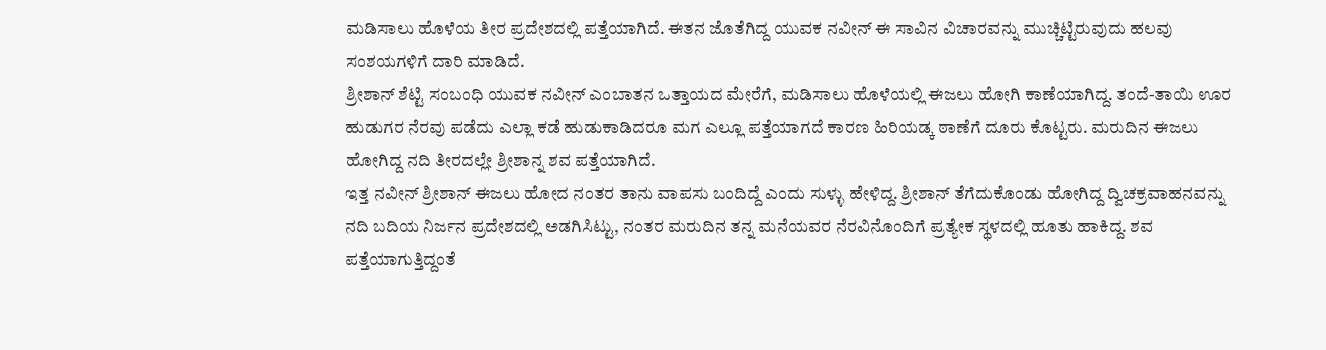ಮಡಿಸಾಲು ಹೊಳೆಯ ತೀರ ಪ್ರದೇಶದಲ್ಲಿ ಪತ್ತೆಯಾಗಿದೆ. ಈತನ ಜೊತೆಗಿದ್ದ ಯುವಕ ನವೀನ್ ಈ ಸಾವಿನ ವಿಚಾರವನ್ನು ಮುಚ್ಚಿಟ್ಟಿರುವುದು ಹಲವು ಸಂಶಯಗಳಿಗೆ ದಾರಿ ಮಾಡಿದೆ.
ಶ್ರೀಶಾನ್ ಶೆಟ್ಟಿ ಸಂಬಂಧಿ ಯುವಕ ನವೀನ್ ಎಂಬಾತನ ಒತ್ತಾಯದ ಮೇರೆಗೆ, ಮಡಿಸಾಲು ಹೊಳೆಯಲ್ಲಿ ಈಜಲು ಹೋಗಿ ಕಾಣೆಯಾಗಿದ್ದ. ತಂದೆ-ತಾಯಿ ಊರ ಹುಡುಗರ ನೆರವು ಪಡೆದು ಎಲ್ಲಾ ಕಡೆ ಹುಡುಕಾಡಿದರೂ ಮಗ ಎಲ್ಲೂ ಪತ್ತೆಯಾಗದೆ ಕಾರಣ ಹಿರಿಯಡ್ಕ ಠಾಣೆಗೆ ದೂರು ಕೊಟ್ಟರು. ಮರುದಿನ ಈಜಲು ಹೋಗಿದ್ದ ನದಿ ತೀರದಲ್ಲೇ ಶ್ರೀಶಾನ್ನ ಶವ ಪತ್ತೆಯಾಗಿದೆ.
ಇತ್ತ ನವೀನ್ ಶ್ರೀಶಾನ್ ಈಜಲು ಹೋದ ನಂತರ ತಾನು ವಾಪಸು ಬಂದಿದ್ದೆ ಎಂದು ಸುಳ್ಳು ಹೇಳಿದ್ದ. ಶ್ರೀಶಾನ್ ತೆಗೆದುಕೊಂಡು ಹೋಗಿದ್ದ ದ್ವಿಚಕ್ರವಾಹನವನ್ನು ನದಿ ಬದಿಯ ನಿರ್ಜನ ಪ್ರದೇಶದಲ್ಲಿ ಅಡಗಿಸಿಟ್ಟು, ನಂತರ ಮರುದಿನ ತನ್ನ ಮನೆಯವರ ನೆರವಿನೊಂದಿಗೆ ಪ್ರತ್ಯೇಕ ಸ್ಥಳದಲ್ಲಿ ಹೂತು ಹಾಕಿದ್ದ. ಶವ ಪತ್ತೆಯಾಗುತ್ತಿದ್ದಂತೆ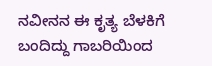ನವೀನನ ಈ ಕೃತ್ಯ ಬೆಳಕಿಗೆ ಬಂದಿದ್ದು ಗಾಬರಿಯಿಂದ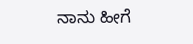ನಾನು ಹೀಗೆ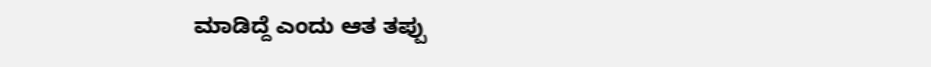ಮಾಡಿದ್ದೆ ಎಂದು ಆತ ತಪ್ಪು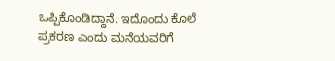ಒಪ್ಪಿಕೊಂಡಿದ್ದಾನೆ. ಇದೊಂದು ಕೊಲೆ ಪ್ರಕರಣ ಎಂದು ಮನೆಯವರಿಗೆ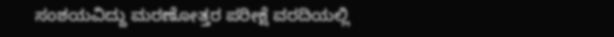ಸಂಶಯವಿದ್ದು ಮರಣೋತ್ತರ ಪರೀಕ್ಷೆ ವರದಿಯಲ್ಲಿ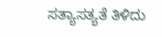ಸತ್ಯಾಸತ್ಯತೆ ತಿಳಿದು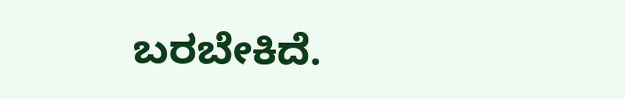ಬರಬೇಕಿದೆ.